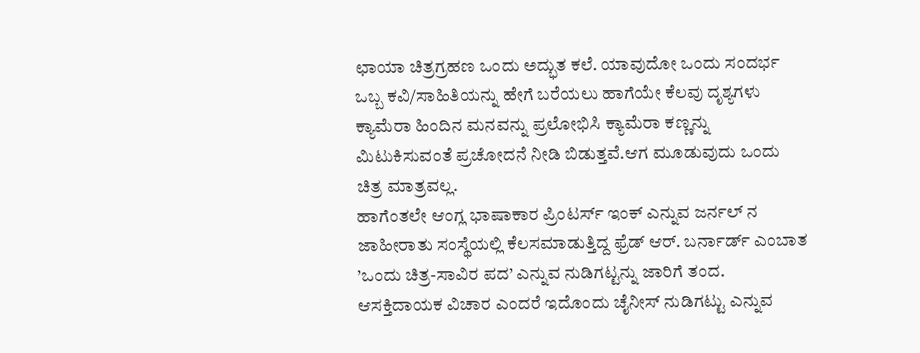ಛಾಯಾ ಚಿತ್ರಗ್ರಹಣ ಒಂದು ಅದ್ಭುತ ಕಲೆ. ಯಾವುದೋ ಒಂದು ಸಂದರ್ಭ ಒಬ್ಬ ಕವಿ/ಸಾಹಿತಿಯನ್ನು ಹೇಗೆ ಬರೆಯಲು ಹಾಗೆಯೇ ಕೆಲವು ದೃಶ್ಯಗಳು ಕ್ಯಾಮೆರಾ ಹಿಂದಿನ ಮನವನ್ನು ಪ್ರಲೋಭಿಸಿ ಕ್ಯಾಮೆರಾ ಕಣ್ಣನ್ನು ಮಿಟುಕಿಸುವಂತೆ ಪ್ರಚೋದನೆ ನೀಡಿ ಬಿಡುತ್ತವೆ.ಆಗ ಮೂಡುವುದು ಒಂದು ಚಿತ್ರ ಮಾತ್ರವಲ್ಲ.
ಹಾಗೆಂತಲೇ ಆಂಗ್ಲ ಭಾಷಾಕಾರ ಪ್ರಿಂಟರ್ಸ್ ಇಂಕ್ ಎನ್ನುವ ಜರ್ನಲ್ ನ ಜಾಹೀರಾತು ಸಂಸ್ಥೆಯಲ್ಲಿ ಕೆಲಸಮಾಡುತ್ತಿದ್ದ ಫ್ರೆಡ್ ಆರ್. ಬರ್ನಾರ್ಡ್ ಎಂಬಾತ ’ಒಂದು ಚಿತ್ರ-ಸಾವಿರ ಪದ’ ಎನ್ನುವ ನುಡಿಗಟ್ಟನ್ನು ಜಾರಿಗೆ ತಂದ. ಆಸಕ್ತಿದಾಯಕ ವಿಚಾರ ಎಂದರೆ ಇದೊಂದು ಚೈನೀಸ್ ನುಡಿಗಟ್ಟು ಎನ್ನುವ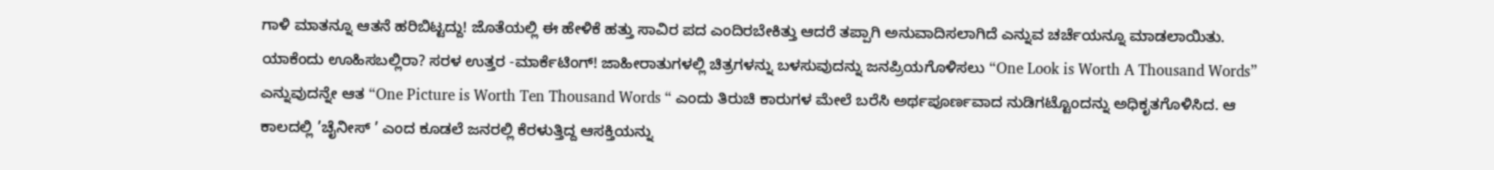ಗಾಳಿ ಮಾತನ್ನೂ ಆತನೆ ಹರಿಬಿಟ್ಟದ್ದು! ಜೊತೆಯಲ್ಲಿ ಈ ಹೇಳಿಕೆ ಹತ್ತು ಸಾವಿರ ಪದ ಎಂದಿರಬೇಕಿತ್ತು ಆದರೆ ತಪ್ಪಾಗಿ ಅನುವಾದಿಸಲಾಗಿದೆ ಎನ್ನುವ ಚರ್ಚೆಯನ್ನೂ ಮಾಡಲಾಯಿತು. ಯಾಕೆಂದು ಊಹಿಸಬಲ್ಲಿರಾ? ಸರಳ ಉತ್ತರ -ಮಾರ್ಕೆಟಿಂಗ್! ಜಾಹೀರಾತುಗಳಲ್ಲಿ ಚಿತ್ರಗಳನ್ನು ಬಳಸುವುದನ್ನು ಜನಪ್ರಿಯಗೊಳಿಸಲು “One Look is Worth A Thousand Words” ಎನ್ನುವುದನ್ನೇ ಆತ “One Picture is Worth Ten Thousand Words “ ಎಂದು ತಿರುಚಿ ಕಾರುಗಳ ಮೇಲೆ ಬರೆಸಿ ಅರ್ಥಪೂರ್ಣವಾದ ನುಡಿಗಟ್ಟೊಂದನ್ನು ಅಧಿಕೃತಗೊಳಿಸಿದ. ಆ ಕಾಲದಲ್ಲಿ ’ಚೈನೀಸ್ ’ ಎಂದ ಕೂಡಲೆ ಜನರಲ್ಲಿ ಕೆರಳುತ್ತಿದ್ದ ಆಸಕ್ತಿಯನ್ನು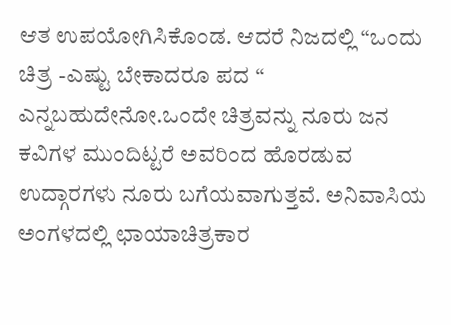ಆತ ಉಪಯೋಗಿಸಿಕೊಂಡ. ಆದರೆ ನಿಜದಲ್ಲಿ “ಒಂದು ಚಿತ್ರ -ಎಷ್ಟು ಬೇಕಾದರೂ ಪದ “ ಎನ್ನಬಹುದೇನೋ.ಒಂದೇ ಚಿತ್ರವನ್ನು ನೂರು ಜನ ಕವಿಗಳ ಮುಂದಿಟ್ಟರೆ ಅವರಿಂದ ಹೊರಡುವ ಉದ್ಗಾರಗಳು ನೂರು ಬಗೆಯವಾಗುತ್ತವೆ. ಅನಿವಾಸಿಯ ಅಂಗಳದಲ್ಲಿ ಛಾಯಾಚಿತ್ರಕಾರ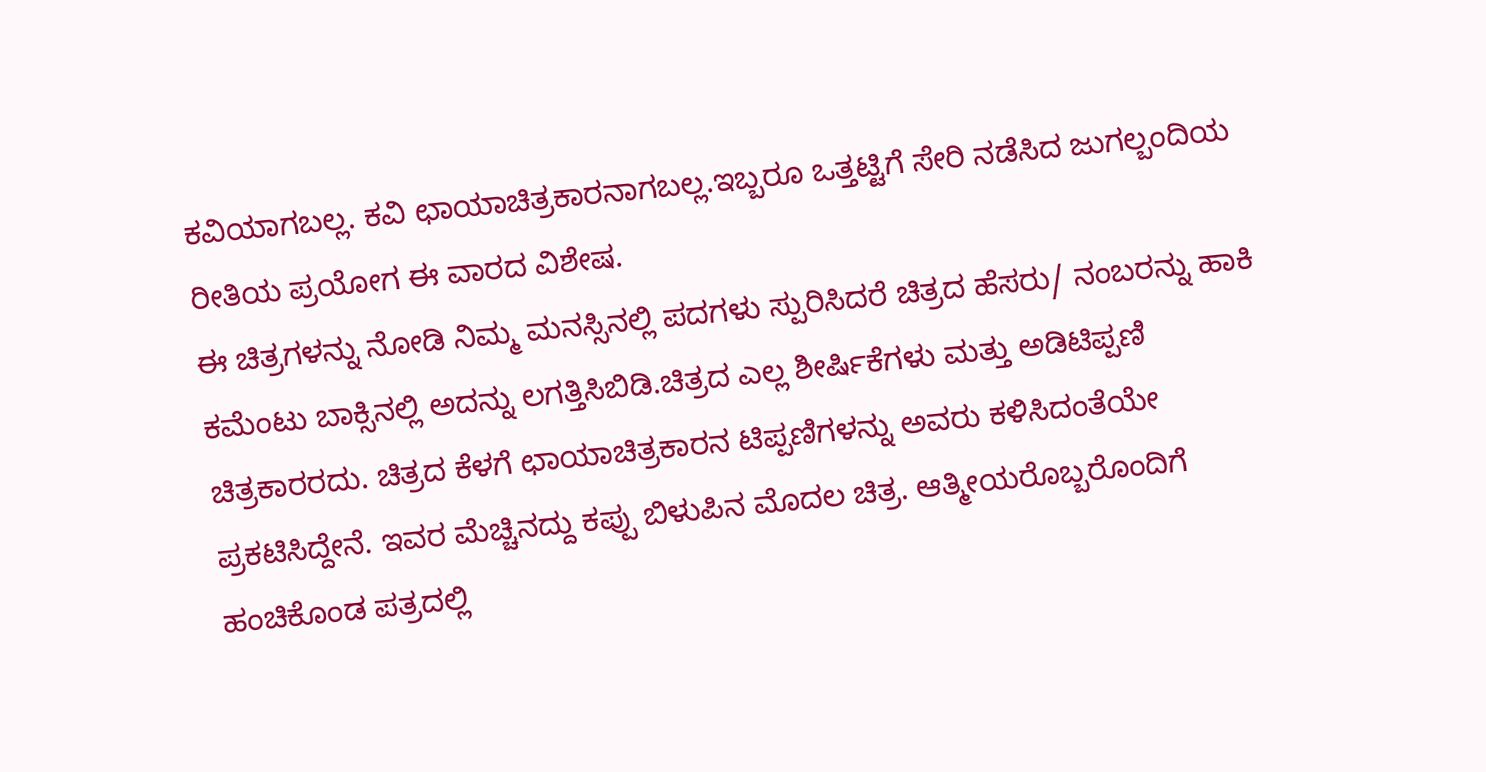ಕವಿಯಾಗಬಲ್ಲ. ಕವಿ ಛಾಯಾಚಿತ್ರಕಾರನಾಗಬಲ್ಲ.ಇಬ್ಬರೂ ಒತ್ತಟ್ಟಿಗೆ ಸೇರಿ ನಡೆಸಿದ ಜುಗಲ್ಬಂದಿಯ ರೀತಿಯ ಪ್ರಯೋಗ ಈ ವಾರದ ವಿಶೇಷ.
ಈ ಚಿತ್ರಗಳನ್ನು ನೋಡಿ ನಿಮ್ಮ ಮನಸ್ಸಿನಲ್ಲಿ ಪದಗಳು ಸ್ಪುರಿಸಿದರೆ ಚಿತ್ರದ ಹೆಸರು/ ನಂಬರನ್ನು ಹಾಕಿ ಕಮೆಂಟು ಬಾಕ್ಸಿನಲ್ಲಿ ಅದನ್ನು ಲಗತ್ತಿಸಿಬಿಡಿ.ಚಿತ್ರದ ಎಲ್ಲ ಶೀರ್ಷಿಕೆಗಳು ಮತ್ತು ಅಡಿಟಿಪ್ಪಣಿ ಚಿತ್ರಕಾರರದು. ಚಿತ್ರದ ಕೆಳಗೆ ಛಾಯಾಚಿತ್ರಕಾರನ ಟಿಪ್ಪಣಿಗಳನ್ನು ಅವರು ಕಳಿಸಿದಂತೆಯೇ ಪ್ರಕಟಿಸಿದ್ದೇನೆ. ಇವರ ಮೆಚ್ಚಿನದ್ದು ಕಪ್ಪು ಬಿಳುಪಿನ ಮೊದಲ ಚಿತ್ರ. ಆತ್ಮೀಯರೊಬ್ಬರೊಂದಿಗೆ ಹಂಚಿಕೊಂಡ ಪತ್ರದಲ್ಲಿ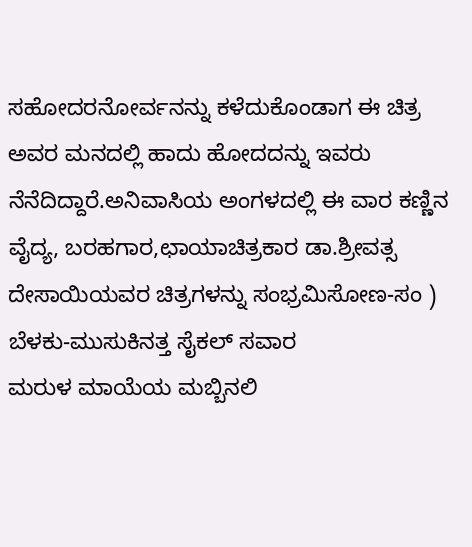ಸಹೋದರನೋರ್ವನನ್ನು ಕಳೆದುಕೊಂಡಾಗ ಈ ಚಿತ್ರ ಅವರ ಮನದಲ್ಲಿ ಹಾದು ಹೋದದನ್ನು ಇವರು ನೆನೆದಿದ್ದಾರೆ.ಅನಿವಾಸಿಯ ಅಂಗಳದಲ್ಲಿ ಈ ವಾರ ಕಣ್ಣಿನ ವೈದ್ಯ, ಬರಹಗಾರ,ಛಾಯಾಚಿತ್ರಕಾರ ಡಾ.ಶ್ರೀವತ್ಸ ದೇಸಾಯಿಯವರ ಚಿತ್ರಗಳನ್ನು ಸಂಭ್ರಮಿಸೋಣ-ಸಂ )
ಬೆಳಕು-ಮುಸುಕಿನತ್ತ ಸೈಕಲ್ ಸವಾರ
ಮರುಳ ಮಾಯೆಯ ಮಬ್ಬಿನಲಿ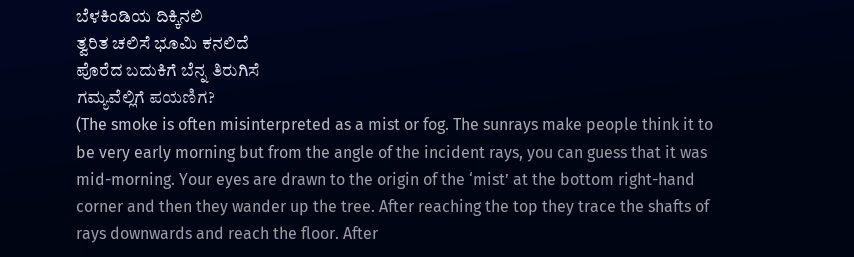ಬೆಳಕಿಂಡಿಯ ದಿಕ್ಕಿನಲಿ
ತ್ವರಿತ ಚಲಿಸೆ ಭೂಮಿ ಕನಲಿದೆ
ಪೊರೆದ ಬದುಕಿಗೆ ಬೆನ್ನ ತಿರುಗಿಸೆ
ಗಮ್ಯವೆಲ್ಲಿಗೆ ಪಯಣಿಗ?
(The smoke is often misinterpreted as a mist or fog. The sunrays make people think it to be very early morning but from the angle of the incident rays, you can guess that it was mid-morning. Your eyes are drawn to the origin of the ‘mist’ at the bottom right-hand corner and then they wander up the tree. After reaching the top they trace the shafts of rays downwards and reach the floor. After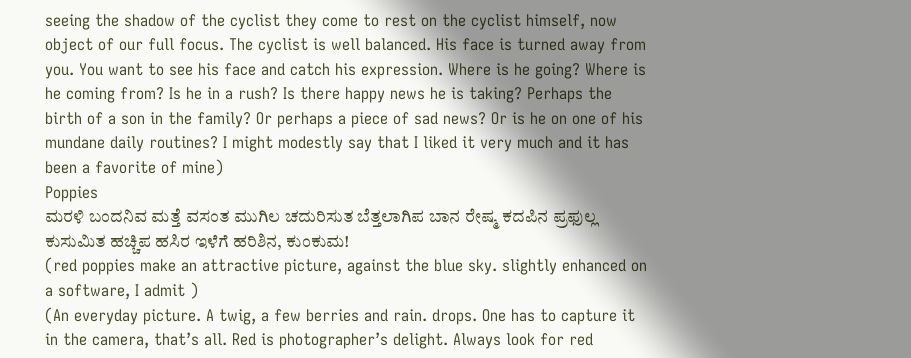seeing the shadow of the cyclist they come to rest on the cyclist himself, now object of our full focus. The cyclist is well balanced. His face is turned away from you. You want to see his face and catch his expression. Where is he going? Where is he coming from? Is he in a rush? Is there happy news he is taking? Perhaps the birth of a son in the family? Or perhaps a piece of sad news? Or is he on one of his mundane daily routines? I might modestly say that I liked it very much and it has been a favorite of mine)
Poppies
ಮರಳಿ ಬಂದನಿವ ಮತ್ತೆ ವಸಂತ ಮುಗಿಲ ಚದುರಿಸುತ ಬೆತ್ತಲಾಗಿಪ ಬಾನ ರೇಷ್ಮ ಕದಪಿನ ಪ್ರಫುಲ್ಲ ಕುಸುಮಿತ ಹಚ್ಚಿಪ ಹಸಿರ ಇಳೆಗೆ ಹರಿಶಿನ, ಕುಂಕುಮ!
(red poppies make an attractive picture, against the blue sky. slightly enhanced on a software, I admit )
(An everyday picture. A twig, a few berries and rain. drops. One has to capture it in the camera, that’s all. Red is photographer’s delight. Always look for red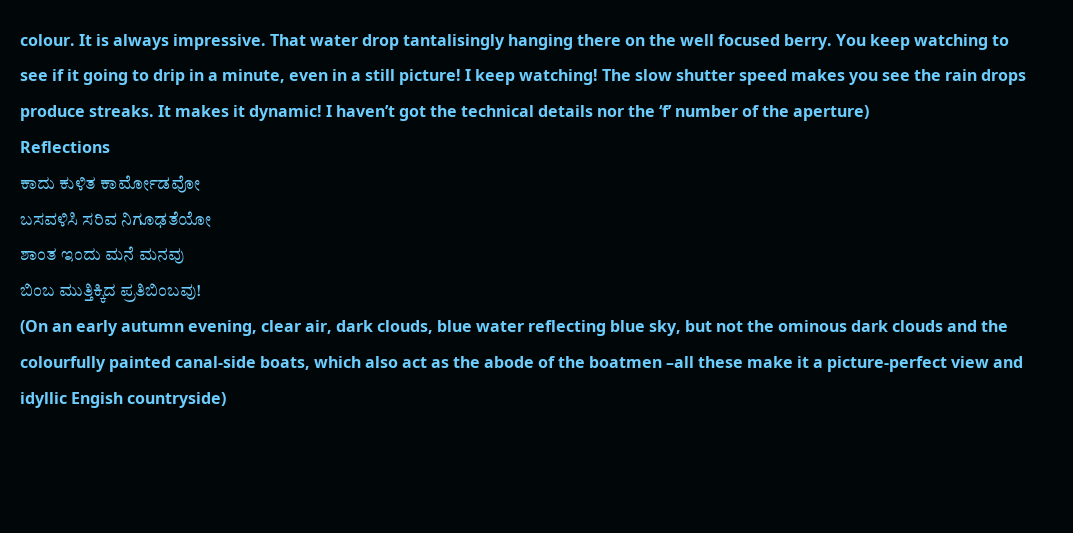colour. It is always impressive. That water drop tantalisingly hanging there on the well focused berry. You keep watching to see if it going to drip in a minute, even in a still picture! I keep watching! The slow shutter speed makes you see the rain drops produce streaks. It makes it dynamic! I haven’t got the technical details nor the ‘f’ number of the aperture)
Reflections
ಕಾದು ಕುಳಿತ ಕಾರ್ಮೋಡವೋ
ಬಸವಳಿಸಿ ಸರಿವ ನಿಗೂಢತೆಯೋ
ಶಾಂತ ಇಂದು ಮನೆ ಮನವು
ಬಿಂಬ ಮುತ್ತಿಕ್ಕಿದ ಪ್ರತಿಬಿಂಬವು!
(On an early autumn evening, clear air, dark clouds, blue water reflecting blue sky, but not the ominous dark clouds and the colourfully painted canal-side boats, which also act as the abode of the boatmen –all these make it a picture-perfect view and idyllic Engish countryside)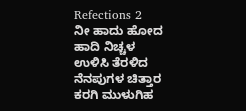Refections 2
ನೀ ಹಾದು ಹೋದ ಹಾದಿ ನಿಚ್ಚಳ
ಉಳಿಸಿ ತೆರಳಿದ ನೆನಪುಗಳ ಚಿತ್ತಾರ
ಕರಗಿ ಮುಳುಗಿಹ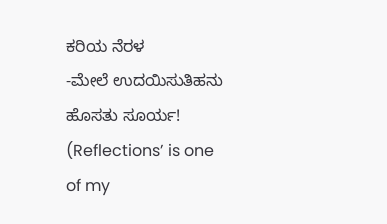ಕರಿಯ ನೆರಳ
-ಮೇಲೆ ಉದಯಿಸುತಿಹನು ಹೊಸತು ಸೂರ್ಯ!
(Reflections’ is one of my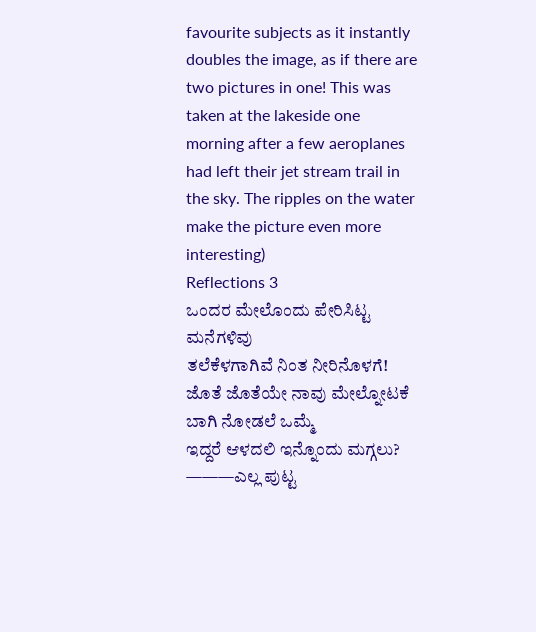favourite subjects as it instantly doubles the image, as if there are two pictures in one! This was taken at the lakeside one morning after a few aeroplanes had left their jet stream trail in the sky. The ripples on the water make the picture even more interesting)
Reflections 3
ಒಂದರ ಮೇಲೊಂದು ಪೇರಿಸಿಟ್ಟ ಮನೆಗಳಿವು
ತಲೆಕೆಳಗಾಗಿವೆ ನಿಂತ ನೀರಿನೊಳಗೆ!
ಜೊತೆ ಜೊತೆಯೇ ನಾವು ಮೇಲ್ನೋಟಕೆ
ಬಾಗಿ ನೋಡಲೆ ಒಮ್ಮೆ
ಇದ್ದರೆ ಆಳದಲಿ ಇನ್ನೊಂದು ಮಗ್ಗಲು?
———ಎಲ್ಲ ಪುಟ್ಟ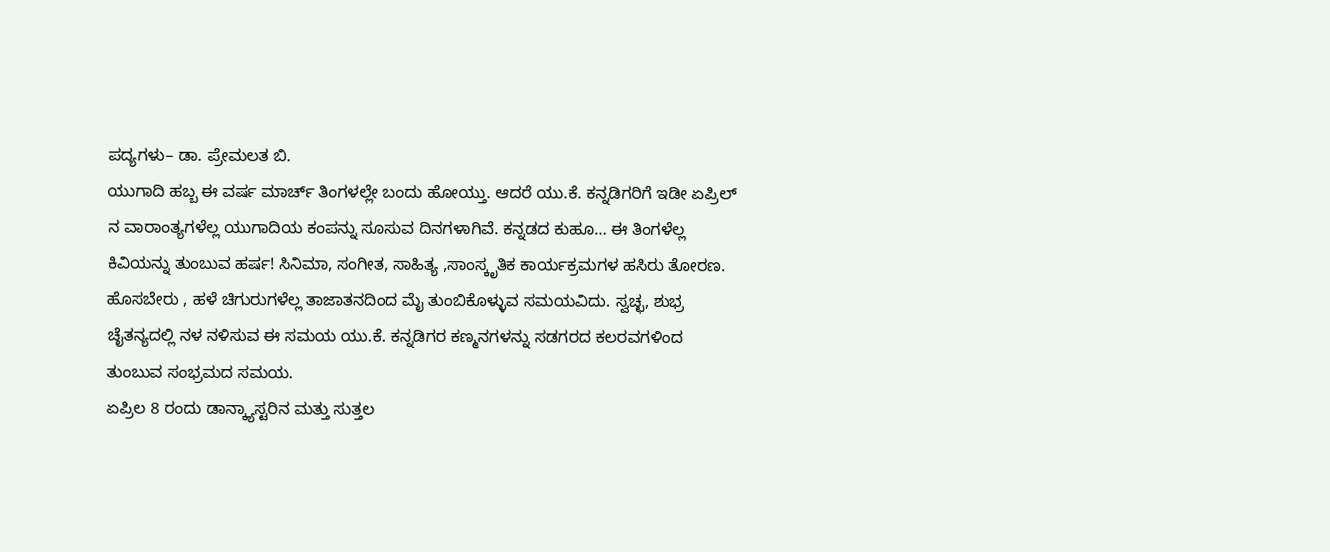ಪದ್ಯಗಳು– ಡಾ. ಪ್ರೇಮಲತ ಬಿ.
ಯುಗಾದಿ ಹಬ್ಬ ಈ ವರ್ಷ ಮಾರ್ಚ್ ತಿಂಗಳಲ್ಲೇ ಬಂದು ಹೋಯ್ತು. ಆದರೆ ಯು.ಕೆ. ಕನ್ನಡಿಗರಿಗೆ ಇಡೀ ಏಪ್ರಿಲ್ ನ ವಾರಾಂತ್ಯಗಳೆಲ್ಲ ಯುಗಾದಿಯ ಕಂಪನ್ನು ಸೂಸುವ ದಿನಗಳಾಗಿವೆ. ಕನ್ನಡದ ಕುಹೂ… ಈ ತಿಂಗಳೆಲ್ಲ ಕಿವಿಯನ್ನು ತುಂಬುವ ಹರ್ಷ! ಸಿನಿಮಾ, ಸಂಗೀತ, ಸಾಹಿತ್ಯ ,ಸಾಂಸ್ಕೃತಿಕ ಕಾರ್ಯಕ್ರಮಗಳ ಹಸಿರು ತೋರಣ. ಹೊಸಬೇರು , ಹಳೆ ಚಿಗುರುಗಳೆಲ್ಲ ತಾಜಾತನದಿಂದ ಮೈ ತುಂಬಿಕೊಳ್ಳುವ ಸಮಯವಿದು. ಸ್ವಚ್ಛ, ಶುಭ್ರ ಚೈತನ್ಯದಲ್ಲಿ ನಳ ನಳಿಸುವ ಈ ಸಮಯ ಯು.ಕೆ. ಕನ್ನಡಿಗರ ಕಣ್ಮನಗಳನ್ನು ಸಡಗರದ ಕಲರವಗಳಿಂದ ತುಂಬುವ ಸಂಭ್ರಮದ ಸಮಯ.
ಏಪ್ರಿಲ 8 ರಂದು ಡಾನ್ಕ್ಯಾಸ್ಟರಿನ ಮತ್ತು ಸುತ್ತಲ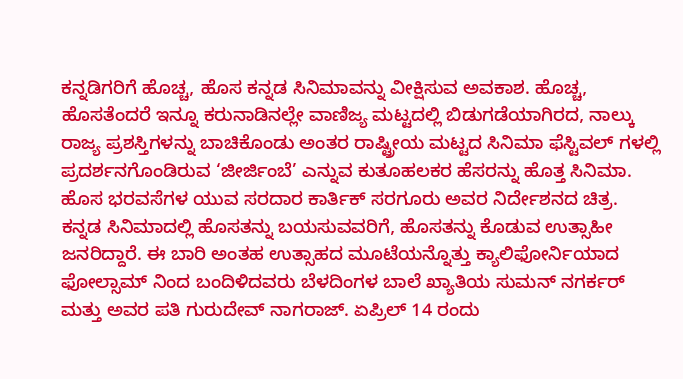ಕನ್ನಡಿಗರಿಗೆ ಹೊಚ್ಚ, ಹೊಸ ಕನ್ನಡ ಸಿನಿಮಾವನ್ನು ವೀಕ್ಷಿಸುವ ಅವಕಾಶ. ಹೊಚ್ಚ, ಹೊಸತೆಂದರೆ ಇನ್ನೂ ಕರುನಾಡಿನಲ್ಲೇ ವಾಣಿಜ್ಯ ಮಟ್ಟದಲ್ಲಿ ಬಿಡುಗಡೆಯಾಗಿರದ, ನಾಲ್ಕು ರಾಜ್ಯ ಪ್ರಶಸ್ತಿಗಳನ್ನು ಬಾಚಿಕೊಂಡು ಅಂತರ ರಾಷ್ಟ್ರೀಯ ಮಟ್ಟದ ಸಿನಿಮಾ ಫೆಸ್ಟಿವಲ್ ಗಳಲ್ಲಿ ಪ್ರದರ್ಶನಗೊಂಡಿರುವ ‘ಜೀರ್ಜಿಂಬೆ’ ಎನ್ನುವ ಕುತೂಹಲಕರ ಹೆಸರನ್ನು ಹೊತ್ತ ಸಿನಿಮಾ. ಹೊಸ ಭರವಸೆಗಳ ಯುವ ಸರದಾರ ಕಾರ್ತಿಕ್ ಸರಗೂರು ಅವರ ನಿರ್ದೇಶನದ ಚಿತ್ರ.
ಕನ್ನಡ ಸಿನಿಮಾದಲ್ಲಿ ಹೊಸತನ್ನು ಬಯಸುವವರಿಗೆ, ಹೊಸತನ್ನು ಕೊಡುವ ಉತ್ಸಾಹೀ ಜನರಿದ್ದಾರೆ. ಈ ಬಾರಿ ಅಂತಹ ಉತ್ಸಾಹದ ಮೂಟೆಯನ್ನೊತ್ತು ಕ್ಯಾಲಿಫೋರ್ನಿಯಾದ ಫೋಲ್ಸಾಮ್ ನಿಂದ ಬಂದಿಳಿದವರು ಬೆಳದಿಂಗಳ ಬಾಲೆ ಖ್ಯಾತಿಯ ಸುಮನ್ ನಗರ್ಕರ್ ಮತ್ತು ಅವರ ಪತಿ ಗುರುದೇವ್ ನಾಗರಾಜ್. ಏಪ್ರಿಲ್ 14 ರಂದು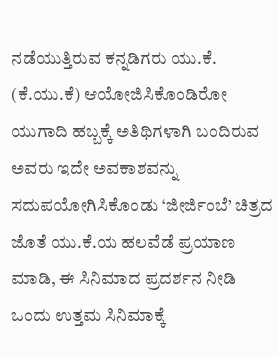ನಡೆಯುತ್ತಿರುವ ಕನ್ನಡಿಗರು ಯು.ಕೆ. (ಕೆ.ಯು.ಕೆ) ಆಯೋಜಿಸಿಕೊಂಡಿರೋ ಯುಗಾದಿ ಹಬ್ಬಕ್ಕೆ ಅತಿಥಿಗಳಾಗಿ ಬಂದಿರುವ ಅವರು ಇದೇ ಅವಕಾಶವನ್ನು ಸದುಪಯೋಗಿಸಿಕೊಂಡು ‘ಜೀರ್ಜಿಂಬೆ’ ಚಿತ್ರದ ಜೊತೆ ಯು.ಕೆ.ಯ ಹಲವೆಡೆ ಪ್ರಯಾಣ ಮಾಡಿ, ಈ ಸಿನಿಮಾದ ಪ್ರದರ್ಶನ ನೀಡಿ ಒಂದು ಉತ್ತಮ ಸಿನಿಮಾಕ್ಕೆ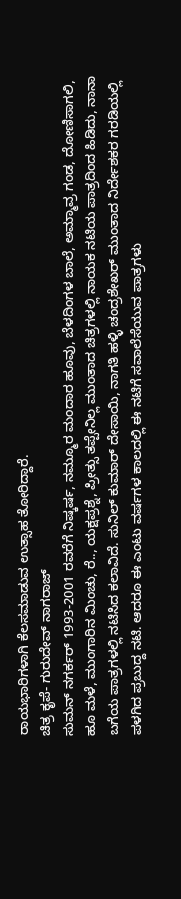ರಾಯಭಾರಿಗಳಾಗಿ ಕೆಲಸಮಾಡುವ ಉತ್ಸಾಹ ತೋರಿದ್ದಾರೆ.
ಚಿತ್ರ ಕೃಪೆ- ಗುರುದೇವ್ ನಾಗರಾಜ್
ಸುಮನ್ ನಗರ್ಕರ್ 1993-2001 ರವರೆಗೆ ನಿಷ್ಕರ್ಷ, ನಮ್ಮೂರ ಮಂದಾರ ಹೂವು, ಬೆಳದಿಂಗಳ ಬಾಲೆ, ಅಮ್ಮಾವ್ರ ಗಂಡ, ದೋಣಿಸಾಗಲಿ, ಹೂ ಮಳೆ, ಮುಂಗಾರಿನ ಮಿಂಚು, ರೆ.., ಯಕ್ಷಪ್ರಶ್ನೆ, ಪ್ರೀತ್ಸು ತಪ್ಪೇನಿಲ್ಲ ಮುಂತಾದ ಚಿತ್ರಗಳಲ್ಲಿ ನಾಯಕ ನಟಿಯ ಪಾತ್ರದಿಂದ ಹಿಡಿದು, ನಾನಾ ಬಗೆಯ ಪಾತ್ರಗಳಲ್ಲಿ ನಟಿಸಿದ ಕಲಾವಿದೆ. ಸುನಿಲ್ ಕುಮಾರ್ ದೇಸಾಯಿ, ನಾಗತಿ ಹಳ್ಳಿ ಚಂದ್ರಶೇಖರ್ ಮುಂತಾದ ನಿರ್ದೇಶಕರ ಗರಡಿಯಲ್ಲಿ ಪಳಗಿದ ಪ್ರಬುದ್ದ ನಟಿ. ಆದರೂ ಈ ಎಂಟು ವರ್ಷಗಳ ಕಾಲದಲ್ಲಿ ಈ ನಟಿಗೆ ಸವಾಲೆಸೆಯುವ ಪಾತ್ರಗಳು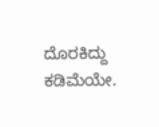ದೊರಕಿದ್ದು ಕಡಿಮೆಯೇ.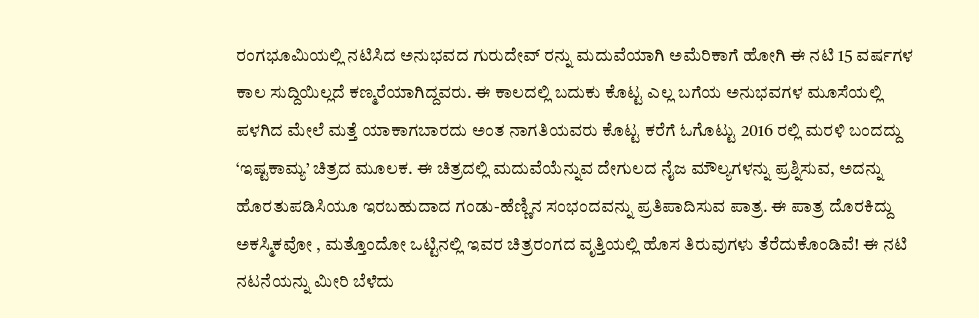ರಂಗಭೂಮಿಯಲ್ಲಿ ನಟಿಸಿದ ಅನುಭವದ ಗುರುದೇವ್ ರನ್ನು ಮದುವೆಯಾಗಿ ಅಮೆರಿಕಾಗೆ ಹೋಗಿ ಈ ನಟಿ 15 ವರ್ಷಗಳ ಕಾಲ ಸುದ್ದಿಯಿಲ್ಲದೆ ಕಣ್ಮರೆಯಾಗಿದ್ದವರು. ಈ ಕಾಲದಲ್ಲಿ ಬದುಕು ಕೊಟ್ಟ ಎಲ್ಲ ಬಗೆಯ ಅನುಭವಗಳ ಮೂಸೆಯಲ್ಲಿ ಪಳಗಿದ ಮೇಲೆ ಮತ್ತೆ ಯಾಕಾಗಬಾರದು ಅಂತ ನಾಗತಿಯವರು ಕೊಟ್ಟ ಕರೆಗೆ ಓಗೊಟ್ಟು 2016 ರಲ್ಲಿ ಮರಳಿ ಬಂದದ್ದು ‘ಇಷ್ಟಕಾಮ್ಯ’ ಚಿತ್ರದ ಮೂಲಕ. ಈ ಚಿತ್ರದಲ್ಲಿ ಮದುವೆಯೆನ್ನುವ ದೇಗುಲದ ನೈಜ ಮೌಲ್ಯಗಳನ್ನು ಪ್ರಶ್ನಿಸುವ, ಅದನ್ನು ಹೊರತುಪಡಿಸಿಯೂ ಇರಬಹುದಾದ ಗಂಡು-ಹೆಣ್ಣಿನ ಸಂಭಂದವನ್ನು ಪ್ರತಿಪಾದಿಸುವ ಪಾತ್ರ. ಈ ಪಾತ್ರ ದೊರಕಿದ್ದು ಅಕಸ್ಮಿಕವೋ , ಮತ್ತೊಂದೋ ಒಟ್ಟಿನಲ್ಲಿ ಇವರ ಚಿತ್ರರಂಗದ ವೃತ್ತಿಯಲ್ಲಿ ಹೊಸ ತಿರುವುಗಳು ತೆರೆದುಕೊಂಡಿವೆ! ಈ ನಟಿ ನಟನೆಯನ್ನು ಮೀರಿ ಬೆಳೆದು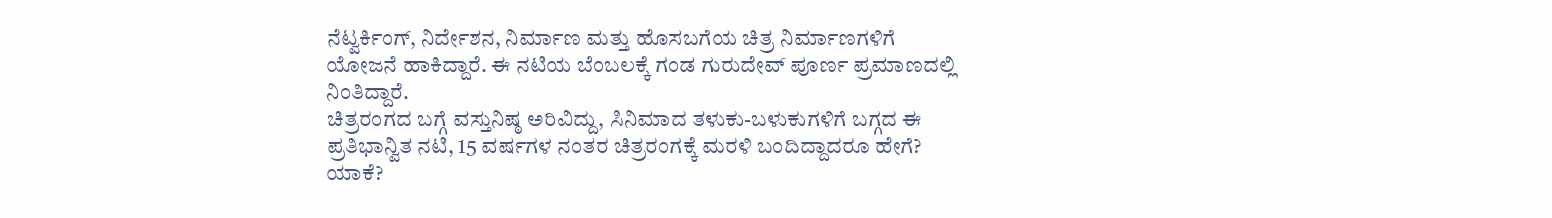ನೆಟ್ವರ್ಕಿಂಗ್, ನಿರ್ದೇಶನ, ನಿರ್ಮಾಣ ಮತ್ತು ಹೊಸಬಗೆಯ ಚಿತ್ರ ನಿರ್ಮಾಣಗಳಿಗೆ ಯೋಜನೆ ಹಾಕಿದ್ದಾರೆ. ಈ ನಟಿಯ ಬೆಂಬಲಕ್ಕೆ ಗಂಡ ಗುರುದೇವ್ ಪೂರ್ಣ ಪ್ರಮಾಣದಲ್ಲಿ ನಿಂತಿದ್ದಾರೆ.
ಚಿತ್ರರಂಗದ ಬಗ್ಗೆ ವಸ್ತುನಿಷ್ಠ ಅರಿವಿದ್ದು, ಸಿನಿಮಾದ ತಳುಕು-ಬಳುಕುಗಳಿಗೆ ಬಗ್ಗದ ಈ ಪ್ರತಿಭಾನ್ವಿತ ನಟಿ, 15 ವರ್ಷಗಳ ನಂತರ ಚಿತ್ರರಂಗಕ್ಕೆ ಮರಳಿ ಬಂದಿದ್ದಾದರೂ ಹೇಗೆ? ಯಾಕೆ?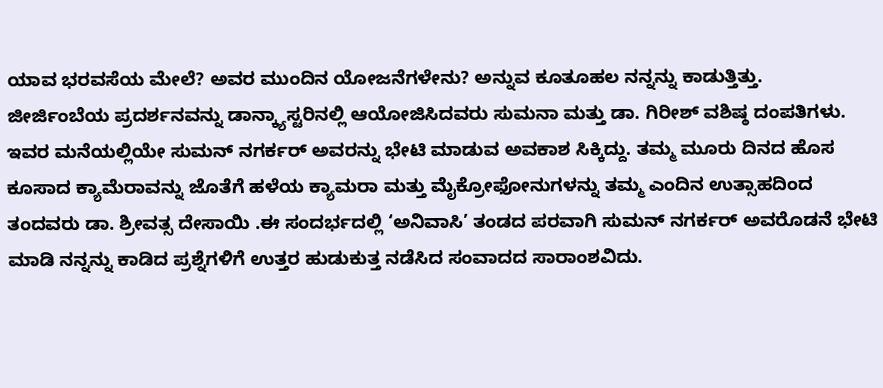ಯಾವ ಭರವಸೆಯ ಮೇಲೆ? ಅವರ ಮುಂದಿನ ಯೋಜನೆಗಳೇನು? ಅನ್ನುವ ಕೂತೂಹಲ ನನ್ನನ್ನು ಕಾಡುತ್ತಿತ್ತು.
ಜೀರ್ಜಿಂಬೆಯ ಪ್ರದರ್ಶನವನ್ನು ಡಾನ್ಕ್ಯಾಸ್ಟರಿನಲ್ಲಿ ಆಯೋಜಿಸಿದವರು ಸುಮನಾ ಮತ್ತು ಡಾ. ಗಿರೀಶ್ ವಶಿಷ್ಠ ದಂಪತಿಗಳು. ಇವರ ಮನೆಯಲ್ಲಿಯೇ ಸುಮನ್ ನಗರ್ಕರ್ ಅವರನ್ನು ಭೇಟಿ ಮಾಡುವ ಅವಕಾಶ ಸಿಕ್ಕಿದ್ದು. ತಮ್ಮ ಮೂರು ದಿನದ ಹೊಸ ಕೂಸಾದ ಕ್ಯಾಮೆರಾವನ್ನು ಜೊತೆಗೆ ಹಳೆಯ ಕ್ಯಾಮರಾ ಮತ್ತು ಮೈಕ್ರೋಫೋನುಗಳನ್ನು ತಮ್ಮ ಎಂದಿನ ಉತ್ಸಾಹದಿಂದ ತಂದವರು ಡಾ. ಶ್ರೀವತ್ಸ ದೇಸಾಯಿ .ಈ ಸಂದರ್ಭದಲ್ಲಿ ‘ಅನಿವಾಸಿ’ ತಂಡದ ಪರವಾಗಿ ಸುಮನ್ ನಗರ್ಕರ್ ಅವರೊಡನೆ ಭೇಟಿ ಮಾಡಿ ನನ್ನನ್ನು ಕಾಡಿದ ಪ್ರಶ್ನೆಗಳಿಗೆ ಉತ್ತರ ಹುಡುಕುತ್ತ ನಡೆಸಿದ ಸಂವಾದದ ಸಾರಾಂಶವಿದು.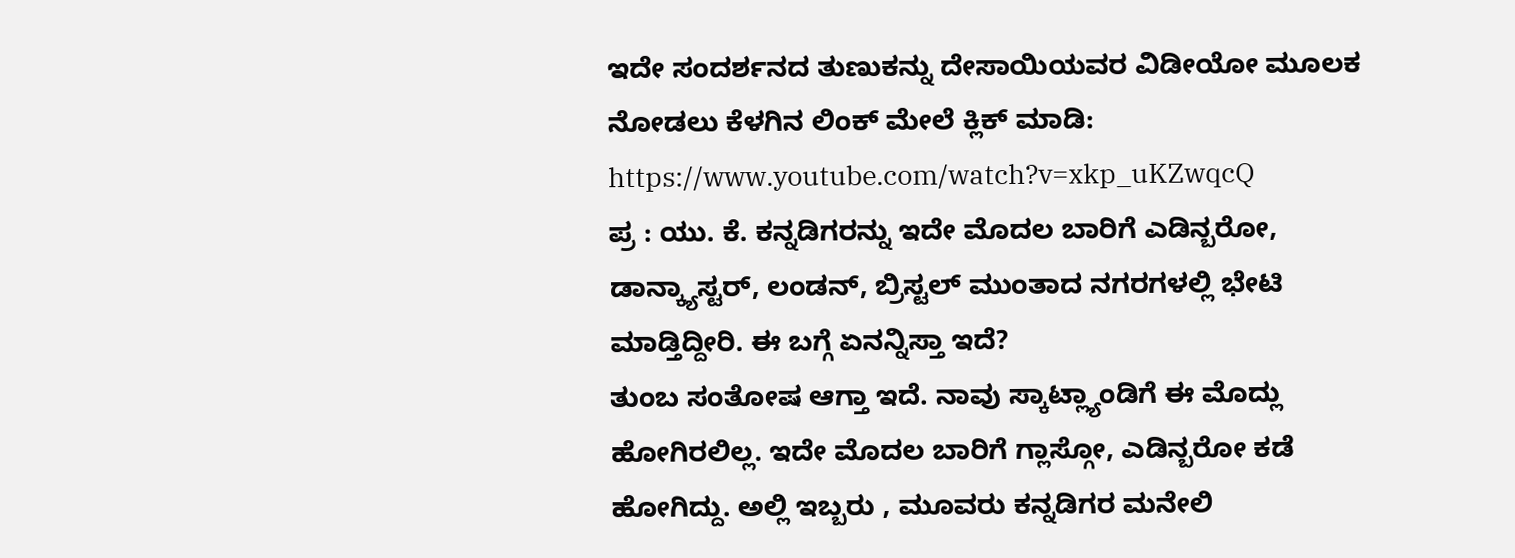ಇದೇ ಸಂದರ್ಶನದ ತುಣುಕನ್ನು ದೇಸಾಯಿಯವರ ವಿಡೀಯೋ ಮೂಲಕ ನೋಡಲು ಕೆಳಗಿನ ಲಿಂಕ್ ಮೇಲೆ ಕ್ಲಿಕ್ ಮಾಡಿ: https://www.youtube.com/watch?v=xkp_uKZwqcQ
ಪ್ರ : ಯು. ಕೆ. ಕನ್ನಡಿಗರನ್ನು ಇದೇ ಮೊದಲ ಬಾರಿಗೆ ಎಡಿನ್ಬರೋ, ಡಾನ್ಕ್ಯಾಸ್ಟರ್, ಲಂಡನ್, ಬ್ರಿಸ್ಟಲ್ ಮುಂತಾದ ನಗರಗಳಲ್ಲಿ ಭೇಟಿ ಮಾಡ್ತಿದ್ದೀರಿ. ಈ ಬಗ್ಗೆ ಏನನ್ನಿಸ್ತಾ ಇದೆ?
ತುಂಬ ಸಂತೋಷ ಆಗ್ತಾ ಇದೆ. ನಾವು ಸ್ಕಾಟ್ಲ್ಯಾಂಡಿಗೆ ಈ ಮೊದ್ಲು ಹೋಗಿರಲಿಲ್ಲ. ಇದೇ ಮೊದಲ ಬಾರಿಗೆ ಗ್ಲಾಸ್ಗೋ, ಎಡಿನ್ಬರೋ ಕಡೆ ಹೋಗಿದ್ದು. ಅಲ್ಲಿ ಇಬ್ಬರು , ಮೂವರು ಕನ್ನಡಿಗರ ಮನೇಲಿ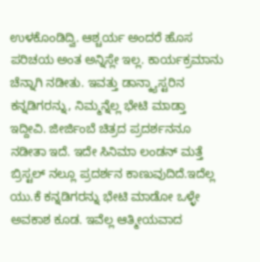ಉಳಕೊಂಡಿದ್ವಿ. ಆಶ್ಚರ್ಯ ಅಂದರೆ ಹೊಸ ಪರಿಚಯ ಅಂತ ಅನ್ನಿಸ್ಲೇ ಇಲ್ಲ. ಕಾರ್ಯಕ್ರಮಾನು ಚೆನ್ನಾಗಿ ನಡೀತು. ಇವತ್ತು ಡಾನ್ಕ್ಯಾಸ್ಟರಿನ ಕನ್ನಡಿಗರನ್ನು, ನಿಮ್ಮನ್ನೆಲ್ಲ ಭೇಟಿ ಮಾಡ್ತಾ ಇದ್ದೀವಿ. ಜೀರ್ಜಿಂಬೆ ಚಿತ್ರದ ಪ್ರದರ್ಶನನೂ ನಡೀತಾ ಇದೆ. ಇದೇ ಸಿನಿಮಾ ಲಂಡನ್ ಮತ್ತೆ ಬ್ರಿಸ್ಟಲ್ ನಲ್ಲೂ ಪ್ರದರ್ಶನ ಕಾಣುವುದಿದೆ.ಇದೆಲ್ಲ ಯು.ಕೆ ಕನ್ನಡಿಗರನ್ನು ಭೇಟಿ ಮಾಡೋ ಒಳ್ಳೇ ಅವಕಾಶ ಕೂಡ. ಇವೆಲ್ಲ ಆತ್ಮೀಯವಾದ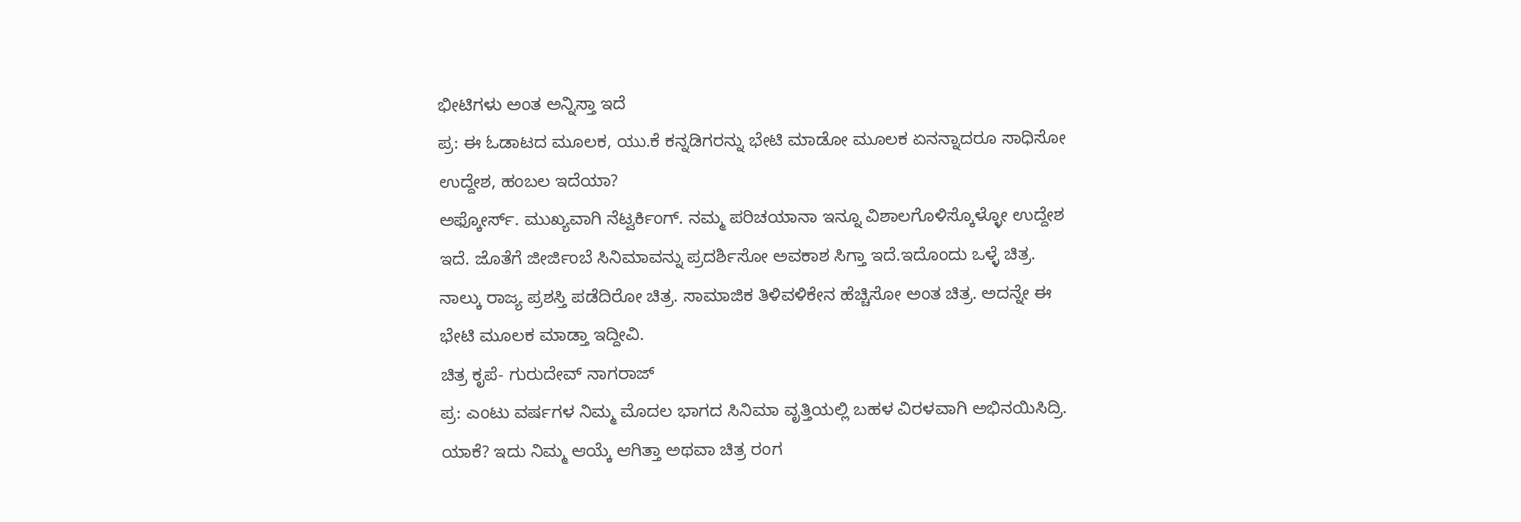ಭೀಟಿಗಳು ಅಂತ ಅನ್ನಿಸ್ತಾ ಇದೆ
ಪ್ರ: ಈ ಓಡಾಟದ ಮೂಲಕ, ಯು.ಕೆ ಕನ್ನಡಿಗರನ್ನು ಭೇಟಿ ಮಾಡೋ ಮೂಲಕ ಏನನ್ನಾದರೂ ಸಾಧಿಸೋ ಉದ್ದೇಶ, ಹಂಬಲ ಇದೆಯಾ?
ಅಫ್ಕೋರ್ಸ್. ಮುಖ್ಯವಾಗಿ ನೆಟ್ವರ್ಕಿಂಗ್. ನಮ್ಮ ಪರಿಚಯಾನಾ ಇನ್ನೂ ವಿಶಾಲಗೊಳಿಸ್ಕೊಳ್ಳೋ ಉದ್ದೇಶ ಇದೆ. ಜೊತೆಗೆ ಜೀರ್ಜಿಂಬೆ ಸಿನಿಮಾವನ್ನು ಪ್ರದರ್ಶಿಸೋ ಅವಕಾಶ ಸಿಗ್ತಾ ಇದೆ.ಇದೊಂದು ಒಳ್ಳೆ ಚಿತ್ರ. ನಾಲ್ಕು ರಾಜ್ಯ ಪ್ರಶಸ್ತಿ ಪಡೆದಿರೋ ಚಿತ್ರ. ಸಾಮಾಜಿಕ ತಿಳಿವಳಿಕೇನ ಹೆಚ್ಚಿಸೋ ಅಂತ ಚಿತ್ರ. ಅದನ್ನೇ ಈ ಭೇಟಿ ಮೂಲಕ ಮಾಡ್ತಾ ಇದ್ದೀವಿ.
ಚಿತ್ರ ಕೃಪೆ- ಗುರುದೇವ್ ನಾಗರಾಜ್
ಪ್ರ: ಎಂಟು ವರ್ಷಗಳ ನಿಮ್ಮ ಮೊದಲ ಭಾಗದ ಸಿನಿಮಾ ವೃತ್ತಿಯಲ್ಲಿ ಬಹಳ ವಿರಳವಾಗಿ ಅಭಿನಯಿಸಿದ್ರಿ. ಯಾಕೆ? ಇದು ನಿಮ್ಮ ಆಯ್ಕೆ ಆಗಿತ್ತಾ ಅಥವಾ ಚಿತ್ರ ರಂಗ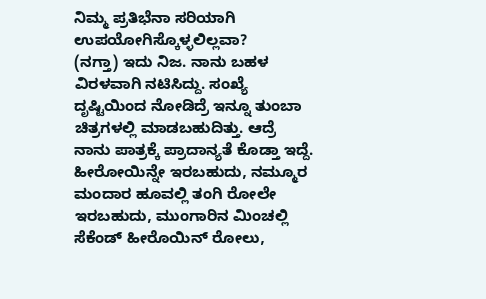ನಿಮ್ಮ ಪ್ರತಿಭೆನಾ ಸರಿಯಾಗಿ ಉಪಯೋಗಿಸ್ಕೊಳ್ಳಲಿಲ್ಲವಾ?
(ನಗ್ತಾ) ಇದು ನಿಜ. ನಾನು ಬಹಳ ವಿರಳವಾಗಿ ನಟಿಸಿದ್ದು. ಸಂಖ್ಯೆ ದೃಷ್ಟಿಯಿಂದ ನೋಡಿದ್ರೆ ಇನ್ನೂ ತುಂಬಾ ಚಿತ್ರಗಳಲ್ಲಿ ಮಾಡಬಹುದಿತ್ತು. ಆದ್ರೆ ನಾನು ಪಾತ್ರಕ್ಕೆ ಪ್ರಾದಾನ್ಯತೆ ಕೊಡ್ತಾ ಇದ್ದೆ. ಹೀರೋಯಿನ್ನೇ ಇರಬಹುದು, ನಮ್ಮೂರ ಮಂದಾರ ಹೂವಲ್ಲಿ ತಂಗಿ ರೋಲೇ ಇರಬಹುದು, ಮುಂಗಾರಿನ ಮಿಂಚಲ್ಲಿ ಸೆಕೆಂಡ್ ಹೀರೊಯಿನ್ ರೋಲು,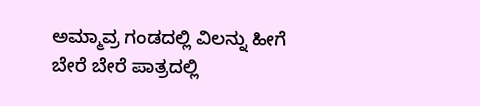ಅಮ್ಮಾವ್ರ ಗಂಡದಲ್ಲಿ ವಿಲನ್ನು ಹೀಗೆ ಬೇರೆ ಬೇರೆ ಪಾತ್ರದಲ್ಲಿ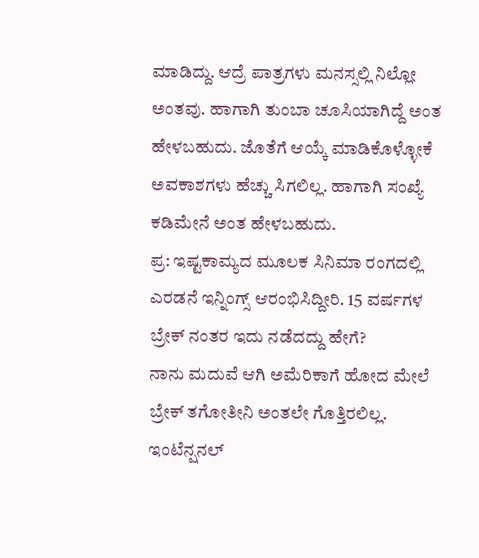ಮಾಡಿದ್ದು. ಆದ್ರೆ ಪಾತ್ರಗಳು ಮನಸ್ಸಲ್ಲಿ ನಿಲ್ಲೋ ಅಂತವು. ಹಾಗಾಗಿ ತುಂಬಾ ಚೂಸಿಯಾಗಿದ್ದೆ ಅಂತ ಹೇಳಬಹುದು. ಜೊತೆಗೆ ಆಯ್ಕೆ ಮಾಡಿಕೊಳ್ಳೋಕೆ ಅವಕಾಶಗಳು ಹೆಚ್ಚು ಸಿಗಲಿಲ್ಲ. ಹಾಗಾಗಿ ಸಂಖ್ಯೆ ಕಡಿಮೇನೆ ಅಂತ ಹೇಳಬಹುದು.
ಪ್ರ: ಇಷ್ಟಕಾಮ್ಯದ ಮೂಲಕ ಸಿನಿಮಾ ರಂಗದಲ್ಲಿ ಎರಡನೆ ಇನ್ನಿಂಗ್ಸ್ ಆರಂಭಿಸಿದ್ದೀರಿ. 15 ವರ್ಷಗಳ ಬ್ರೇಕ್ ನಂತರ ಇದು ನಡೆದದ್ದು ಹೇಗೆ?
ನಾನು ಮದುವೆ ಆಗಿ ಅಮೆರಿಕಾಗೆ ಹೋದ ಮೇಲೆ ಬ್ರೇಕ್ ತಗೋತೀನಿ ಅಂತಲೇ ಗೊತ್ತಿರಲಿಲ್ಲ. ಇಂಟೆನ್ಷನಲ್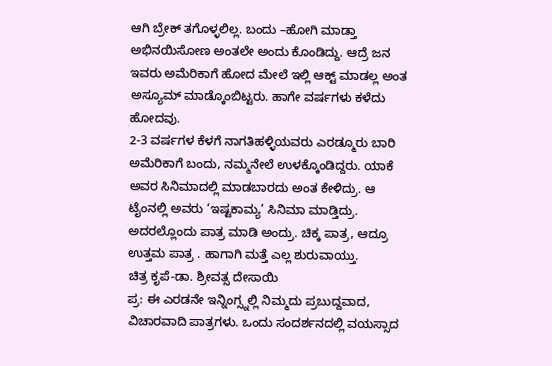ಆಗಿ ಬ್ರೇಕ್ ತಗೊಳ್ಳಲಿಲ್ಲ. ಬಂದು –ಹೋಗಿ ಮಾಡ್ತಾ ಅಭಿನಯಿಸೋಣ ಅಂತಲೇ ಅಂದು ಕೊಂಡಿದ್ದು. ಆದ್ರೆ ಜನ ಇವರು ಅಮೆರಿಕಾಗೆ ಹೋದ ಮೇಲೆ ಇಲ್ಲಿ ಆಕ್ಟ್ ಮಾಡಲ್ಲ ಅಂತ ಅಸ್ಯೂಮ್ ಮಾಡ್ಕೊಂಬಿಟ್ಟರು. ಹಾಗೇ ವರ್ಷಗಳು ಕಳೆದು ಹೋದವು.
2-3 ವರ್ಷಗಳ ಕೆಳಗೆ ನಾಗತಿಹಳ್ಳಿಯವರು ಎರಡ್ಮೂರು ಬಾರಿ ಅಮೆರಿಕಾಗೆ ಬಂದು, ನಮ್ಮನೇಲೆ ಉಳಕ್ಕೊಂಡಿದ್ದರು. ಯಾಕೆ ಅವರ ಸಿನಿಮಾದಲ್ಲಿ ಮಾಡಬಾರದು ಅಂತ ಕೇಳಿದ್ರು. ಆ ಟೈಂನಲ್ಲಿ ಅವರು ‘ಇಷ್ಟಕಾಮ್ಯ’ ಸಿನಿಮಾ ಮಾಡ್ತಿದ್ರು. ಅದರಲ್ಲೊಂದು ಪಾತ್ರ ಮಾಡಿ ಅಂದ್ರು. ಚಿಕ್ಕ ಪಾತ್ರ, ಆದ್ರೂ ಉತ್ತಮ ಪಾತ್ರ . ಹಾಗಾಗಿ ಮತ್ತೆ ಎಲ್ಲ ಶುರುವಾಯ್ತು.
ಚಿತ್ರ ಕೃಪೆ-ಡಾ. ಶ್ರೀವತ್ಸ ದೇಸಾಯಿ
ಪ್ರ: ಈ ಎರಡನೇ ಇನ್ನಿಂಗ್ಸ್ನಲ್ಲಿ ನಿಮ್ಮದು ಪ್ರಬುದ್ದವಾದ, ವಿಚಾರವಾದಿ ಪಾತ್ರಗಳು. ಒಂದು ಸಂದರ್ಶನದಲ್ಲಿ ವಯಸ್ಸಾದ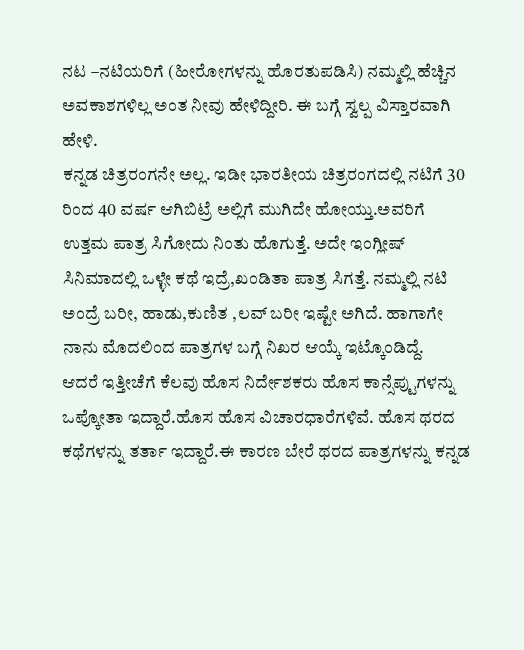ನಟ –ನಟಿಯರಿಗೆ (ಹೀರೋಗಳನ್ನು ಹೊರತುಪಡಿಸಿ) ನಮ್ಮಲ್ಲಿ ಹೆಚ್ಚಿನ ಅವಕಾಶಗಳಿಲ್ಲ ಅಂತ ನೀವು ಹೇಳಿದ್ದೀರಿ. ಈ ಬಗ್ಗೆ ಸ್ವಲ್ಪ ವಿಸ್ತಾರವಾಗಿ ಹೇಳಿ.
ಕನ್ನಡ ಚಿತ್ರರಂಗನೇ ಅಲ್ಲ. ಇಡೀ ಭಾರತೀಯ ಚಿತ್ರರಂಗದಲ್ಲಿ ನಟಿಗೆ 30 ರಿಂದ 40 ವರ್ಷ ಆಗಿಬಿಟ್ರೆ ಅಲ್ಲಿಗೆ ಮುಗಿದೇ ಹೋಯ್ತು.ಅವರಿಗೆ ಉತ್ತಮ ಪಾತ್ರ ಸಿಗೋದು ನಿಂತು ಹೊಗುತ್ತೆ. ಅದೇ ಇಂಗ್ಲೀಷ್ ಸಿನಿಮಾದಲ್ಲಿ ಒಳ್ಳೇ ಕಥೆ ಇದ್ರೆ,ಖಂಡಿತಾ ಪಾತ್ರ ಸಿಗತ್ತೆ. ನಮ್ಮಲ್ಲಿ ನಟಿ ಅಂದ್ರೆ ಬರೀ, ಹಾಡು,ಕುಣಿತ ,ಲವ್ ಬರೀ ಇಷ್ಟೇ ಅಗಿದೆ. ಹಾಗಾಗೇ ನಾನು ಮೊದಲಿಂದ ಪಾತ್ರಗಳ ಬಗ್ಗೆ ನಿಖರ ಆಯ್ಕೆ ಇಟ್ಕೊಂಡಿದ್ದೆ.
ಆದರೆ ಇತ್ತೀಚೆಗೆ ಕೆಲವು ಹೊಸ ನಿರ್ದೇಶಕರು ಹೊಸ ಕಾನ್ಸೆಪ್ಟುಗಳನ್ನು ಒಪ್ಕೋತಾ ಇದ್ದಾರೆ.ಹೊಸ ಹೊಸ ವಿಚಾರಧಾರೆಗಳಿವೆ. ಹೊಸ ಥರದ ಕಥೆಗಳನ್ನು ತರ್ತಾ ಇದ್ದಾರೆ.ಈ ಕಾರಣ ಬೇರೆ ಥರದ ಪಾತ್ರಗಳನ್ನು ಕನ್ನಡ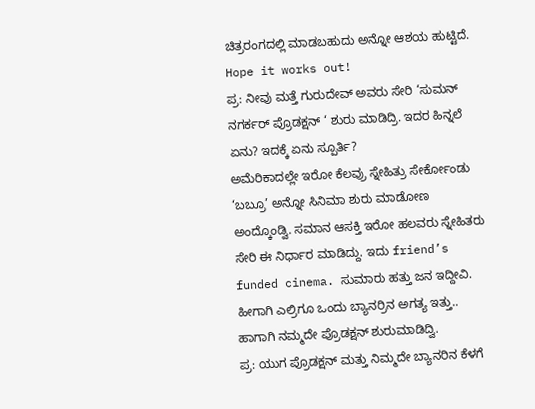ಚಿತ್ರರಂಗದಲ್ಲಿ ಮಾಡಬಹುದು ಅನ್ನೋ ಆಶಯ ಹುಟ್ಟಿದೆ. Hope it works out!
ಪ್ರ: ನೀವು ಮತ್ತೆ ಗುರುದೇವ್ ಅವರು ಸೇರಿ ‘ಸುಮನ್ ನಗರ್ಕರ್ ಪ್ರೊಡಕ್ಷನ್ ‘ ಶುರು ಮಾಡಿದ್ರಿ. ಇದರ ಹಿನ್ನಲೆ ಏನು? ಇದಕ್ಕೆ ಏನು ಸ್ಪೂರ್ತಿ?
ಅಮೆರಿಕಾದಲ್ಲೇ ಇರೋ ಕೆಲವ್ರು ಸ್ನೇಹಿತ್ರು ಸೇರ್ಕೋಂಡು ‘ಬಬ್ರೂ’ ಅನ್ನೋ ಸಿನಿಮಾ ಶುರು ಮಾಡೋಣ ಅಂದ್ಕೊಂಡ್ವಿ. ಸಮಾನ ಆಸಕ್ತಿ ಇರೋ ಹಲವರು ಸ್ನೇಹಿತರು ಸೇರಿ ಈ ನಿರ್ಧಾರ ಮಾಡಿದ್ದು. ಇದು friend’s funded cinema. ಸುಮಾರು ಹತ್ತು ಜನ ಇದ್ದೀವಿ. ಹೀಗಾಗಿ ಎಲ್ರಿಗೂ ಒಂದು ಬ್ಯಾನರ್ರಿನ ಅಗತ್ಯ ಇತ್ತು.. ಹಾಗಾಗಿ ನಮ್ಮದೇ ಪ್ರೊಡಕ್ಷನ್ ಶುರುಮಾಡಿದ್ವಿ.
ಪ್ರ: ಯುಗ ಪ್ರೊಡಕ್ಷನ್ ಮತ್ತು ನಿಮ್ಮದೇ ಬ್ಯಾನರಿನ ಕೆಳಗೆ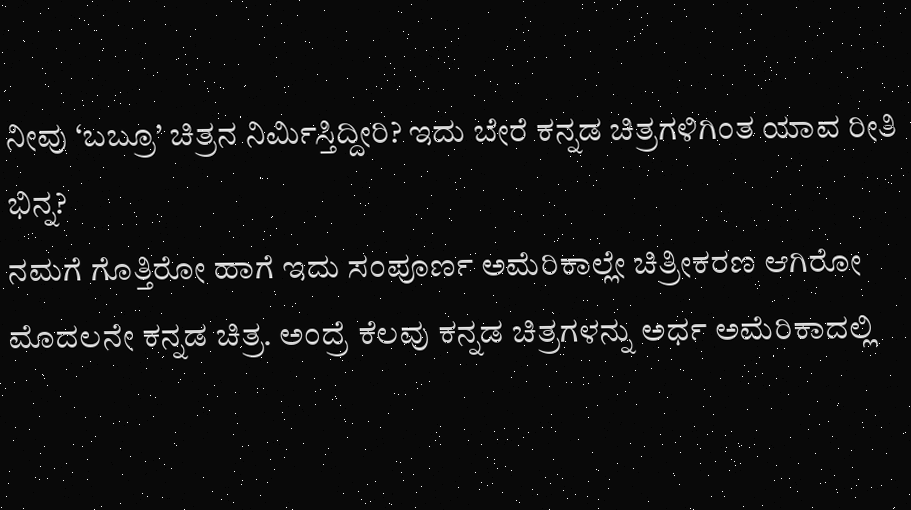ನೀವು ‘ಬಬ್ರೂ’ ಚಿತ್ರನ ನಿರ್ಮಿಸ್ತಿದ್ದೀರಿ? ಇದು ಬೇರೆ ಕನ್ನಡ ಚಿತ್ರಗಳಿಗಿಂತ ಯಾವ ರೀತಿ ಭಿನ್ನ?
ನಮಗೆ ಗೊತ್ತಿರೋ ಹಾಗೆ ಇದು ಸಂಪೂರ್ಣ ಅಮೆರಿಕಾಲ್ಲೇ ಚಿತ್ರೀಕರಣ ಆಗಿರೋ ಮೊದಲನೇ ಕನ್ನಡ ಚಿತ್ರ. ಅಂದ್ರೆ ಕೆಲವು ಕನ್ನಡ ಚಿತ್ರಗಳನ್ನು ಅರ್ಧ ಅಮೆರಿಕಾದಲ್ಲಿ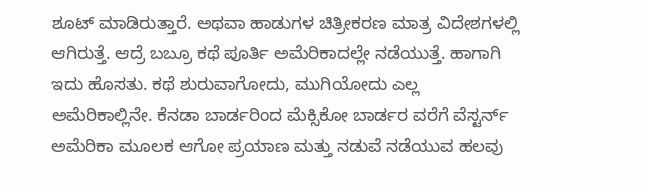ಶೂಟ್ ಮಾಡಿರುತ್ತಾರೆ. ಅಥವಾ ಹಾಡುಗಳ ಚಿತ್ರೀಕರಣ ಮಾತ್ರ ವಿದೇಶಗಳಲ್ಲಿ ಆಗಿರುತ್ತೆ. ಆದ್ರೆ ಬಬ್ರೂ ಕಥೆ ಪೂರ್ತಿ ಅಮೆರಿಕಾದಲ್ಲೇ ನಡೆಯುತ್ತೆ. ಹಾಗಾಗಿ ಇದು ಹೊಸತು. ಕಥೆ ಶುರುವಾಗೋದು, ಮುಗಿಯೋದು ಎಲ್ಲ ಅಮೆರಿಕಾಲ್ಲಿನೇ. ಕೆನಡಾ ಬಾರ್ಡರಿಂದ ಮೆಕ್ಸಿಕೋ ಬಾರ್ಡರ ವರೆಗೆ ವೆಸ್ಟರ್ನ್ ಅಮೆರಿಕಾ ಮೂಲಕ ಆಗೋ ಪ್ರಯಾಣ ಮತ್ತು ನಡುವೆ ನಡೆಯುವ ಹಲವು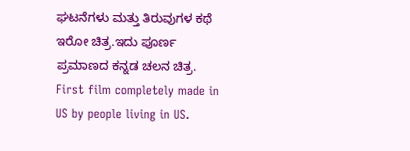ಘಟನೆಗಳು ಮತ್ತು ತಿರುವುಗಳ ಕಥೆ ಇರೋ ಚಿತ್ರ.ಇದು ಪೂರ್ಣ ಪ್ರಮಾಣದ ಕನ್ನಡ ಚಲನ ಚಿತ್ರ.
First film completely made in US by people living in US.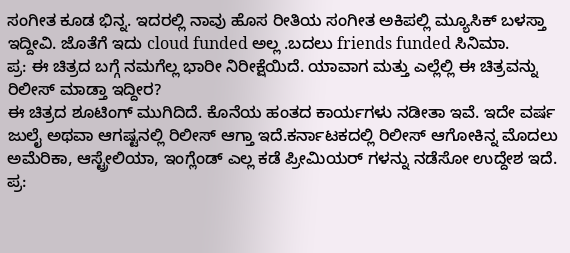ಸಂಗೀತ ಕೂಡ ಭಿನ್ನ. ಇದರಲ್ಲಿ ನಾವು ಹೊಸ ರೀತಿಯ ಸಂಗೀತ ಅಕಿಪಲ್ಲಿ ಮ್ಯೂಸಿಕ್ ಬಳಸ್ತಾ ಇದ್ದೀವಿ. ಜೊತೆಗೆ ಇದು cloud funded ಅಲ್ಲ .ಬದಲು friends funded ಸಿನಿಮಾ.
ಪ್ರ: ಈ ಚಿತ್ರದ ಬಗ್ಗೆ ನಮಗೆಲ್ಲ ಭಾರೀ ನಿರೀಕ್ಷೆಯಿದೆ. ಯಾವಾಗ ಮತ್ತು ಎಲ್ಲೆಲ್ಲಿ ಈ ಚಿತ್ರವನ್ನು ರಿಲೀಸ್ ಮಾಡ್ತಾ ಇದ್ದೀರ?
ಈ ಚಿತ್ರದ ಶೂಟಿಂಗ್ ಮುಗಿದಿದೆ. ಕೊನೆಯ ಹಂತದ ಕಾರ್ಯಗಳು ನಡೀತಾ ಇವೆ. ಇದೇ ವರ್ಷ ಜುಲೈ ಅಥವಾ ಆಗಷ್ಟನಲ್ಲಿ ರಿಲೀಸ್ ಆಗ್ತಾ ಇದೆ.ಕರ್ನಾಟಕದಲ್ಲಿ ರಿಲೀಸ್ ಆಗೋಕಿನ್ನ ಮೊದಲು ಅಮೆರಿಕಾ, ಆಸ್ಟ್ರೇಲಿಯಾ, ಇಂಗ್ಲೆಂಡ್ ಎಲ್ಲ ಕಡೆ ಪ್ರೀಮಿಯರ್ ಗಳನ್ನು ನಡೆಸೋ ಉದ್ದೇಶ ಇದೆ.
ಪ್ರ: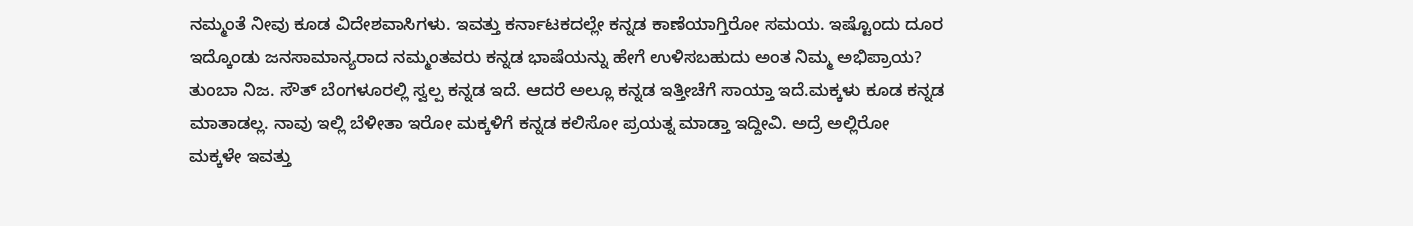ನಮ್ಮಂತೆ ನೀವು ಕೂಡ ವಿದೇಶವಾಸಿಗಳು. ಇವತ್ತು ಕರ್ನಾಟಕದಲ್ಲೇ ಕನ್ನಡ ಕಾಣೆಯಾಗ್ತಿರೋ ಸಮಯ. ಇಷ್ಟೊಂದು ದೂರ ಇದ್ಕೊಂಡು ಜನಸಾಮಾನ್ಯರಾದ ನಮ್ಮಂತವರು ಕನ್ನಡ ಭಾಷೆಯನ್ನು ಹೇಗೆ ಉಳಿಸಬಹುದು ಅಂತ ನಿಮ್ಮ ಅಭಿಪ್ರಾಯ?
ತುಂಬಾ ನಿಜ. ಸೌತ್ ಬೆಂಗಳೂರಲ್ಲಿ ಸ್ವಲ್ಪ ಕನ್ನಡ ಇದೆ. ಆದರೆ ಅಲ್ಲೂ ಕನ್ನಡ ಇತ್ತೀಚೆಗೆ ಸಾಯ್ತಾ ಇದೆ.ಮಕ್ಕಳು ಕೂಡ ಕನ್ನಡ ಮಾತಾಡಲ್ಲ. ನಾವು ಇಲ್ಲಿ ಬೆಳೀತಾ ಇರೋ ಮಕ್ಕಳಿಗೆ ಕನ್ನಡ ಕಲಿಸೋ ಪ್ರಯತ್ನ ಮಾಡ್ತಾ ಇದ್ದೀವಿ. ಅದ್ರೆ ಅಲ್ಲಿರೋ ಮಕ್ಕಳೇ ಇವತ್ತು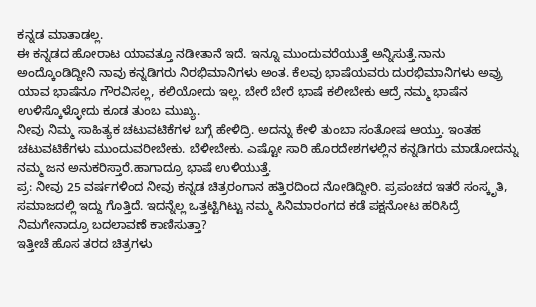ಕನ್ನಡ ಮಾತಾಡಲ್ಲ.
ಈ ಕನ್ನಡದ ಹೋರಾಟ ಯಾವತ್ತೂ ನಡೀತಾನೆ ಇದೆ. ಇನ್ನೂ ಮುಂದುವರೆಯುತ್ತೆ ಅನ್ನಿಸುತ್ತೆ.ನಾನು ಅಂದ್ಕೊಂಡಿದ್ದೀನಿ ನಾವು ಕನ್ನಡಿಗರು ನಿರಭಿಮಾನಿಗಳು ಅಂತ. ಕೆಲವು ಭಾಷೆಯವರು ದುರಭಿಮಾನಿಗಳು ಅವ್ರು ಯಾವ ಭಾಷೆನೂ ಗೌರವಿಸಲ್ಲ, ಕಲಿಯೋದು ಇಲ್ಲ. ಬೇರೆ ಬೇರೆ ಭಾಷೆ ಕಲೀಬೇಕು ಆದ್ರೆ ನಮ್ಮ ಭಾಷೆನ ಉಳಿಸ್ಕೊಳ್ಳೋದು ಕೂಡ ತುಂಬ ಮುಖ್ಯ.
ನೀವು ನಿಮ್ಮ ಸಾಹಿತ್ಯಕ ಚಟುವಟಿಕೆಗಳ ಬಗ್ಗೆ ಹೇಳಿದ್ರಿ. ಅದನ್ನು ಕೇಳಿ ತುಂಬಾ ಸಂತೋಷ ಆಯ್ತು. ಇಂತಹ ಚಟುವಟಿಕೆಗಳು ಮುಂದುವರೀಬೇಕು. ಬೆಳೀಬೇಕು. ಎಷ್ಟೋ ಸಾರಿ ಹೊರದೇಶಗಳಲ್ಲಿನ ಕನ್ನಡಿಗರು ಮಾಡೋದನ್ನು ನಮ್ಮ ಜನ ಅನುಕರಿಸ್ತಾರೆ.ಹಾಗಾದ್ರೂ ಭಾಷೆ ಉಳಿಯುತ್ತೆ.
ಪ್ರ: ನೀವು 25 ವರ್ಷಗಳಿಂದ ನೀವು ಕನ್ನಡ ಚಿತ್ರರಂಗಾನ ಹತ್ತಿರದಿಂದ ನೋಡಿದ್ದೀರಿ. ಪ್ರಪಂಚದ ಇತರೆ ಸಂಸ್ಕೃತಿ, ಸಮಾಜದಲ್ಲಿ ಇದ್ದು ಗೊತ್ತಿದೆ. ಇದನ್ನೆಲ್ಲ ಒತ್ತಟ್ಟಿಗಿಟ್ಟು ನಮ್ಮ ಸಿನಿಮಾರಂಗದ ಕಡೆ ಪಕ್ಷನೋಟ ಹರಿಸಿದ್ರೆ ನಿಮಗೇನಾದ್ರೂ ಬದಲಾವಣೆ ಕಾಣಿಸುತ್ತಾ?
ಇತ್ತೀಚೆ ಹೊಸ ತರದ ಚಿತ್ರಗಳು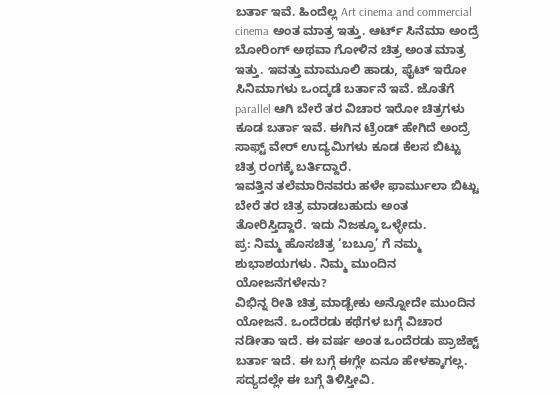ಬರ್ತಾ ಇವೆ. ಹಿಂದೆಲ್ಲ Art cinema and commercial cinema ಅಂತ ಮಾತ್ರ ಇತ್ತು. ಆರ್ಟ್ ಸಿನೆಮಾ ಅಂದ್ರೆ ಬೋರಿಂಗ್ ಅಥವಾ ಗೋಳಿನ ಚಿತ್ರ ಅಂತ ಮಾತ್ರ ಇತ್ತು. ಇವತ್ತು ಮಾಮೂಲಿ ಹಾಡು, ಫೈಟ್ ಇರೋ ಸಿನಿಮಾಗಳು ಒಂದ್ಕಡೆ ಬರ್ತಾನೆ ಇವೆ. ಜೊತೆಗೆ parallel ಆಗಿ ಬೇರೆ ತರ ವಿಚಾರ ಇರೋ ಚಿತ್ರಗಳು ಕೂಡ ಬರ್ತಾ ಇವೆ. ಈಗಿನ ಟ್ರೆಂಡ್ ಹೇಗಿದೆ ಅಂದ್ರೆ ಸಾಫ್ಟ್ ವೇರ್ ಉದ್ಯಮಿಗಳು ಕೂಡ ಕೆಲಸ ಬಿಟ್ಟು ಚಿತ್ರ ರಂಗಕ್ಕೆ ಬರ್ತಿದ್ದಾರೆ.
ಇವತ್ತಿನ ತಲೆಮಾರಿನವರು ಹಳೇ ಫಾರ್ಮುಲಾ ಬಿಟ್ಟು ಬೇರೆ ತರ ಚಿತ್ರ ಮಾಡಬಹುದು ಅಂತ ತೋರಿಸ್ತಿದ್ದಾರೆ. ಇದು ನಿಜಕ್ಕೂ ಒಳ್ಳೇದು.
ಪ್ರ: ನಿಮ್ಮ ಹೊಸಚಿತ್ರ ‘ಬಬ್ರೂ’ ಗೆ ನಮ್ಮ ಶುಭಾಶಯಗಳು. ನಿಮ್ಮ ಮುಂದಿನ ಯೋಜನೆಗಳೇನು?
ವಿಭಿನ್ನ ರೀತಿ ಚಿತ್ರ ಮಾಡ್ಬೇಕು ಅನ್ನೋದೇ ಮುಂದಿನ ಯೋಜನೆ. ಒಂದೆರಡು ಕಥೆಗಳ ಬಗ್ಗೆ ವಿಚಾರ ನಡೀತಾ ಇದೆ. ಈ ವರ್ಷ ಅಂತ ಒಂದೆರಡು ಪ್ರಾಜೆಕ್ಟ್ ಬರ್ತಾ ಇದೆ. ಈ ಬಗ್ಗೆ ಈಗ್ಲೇ ಏನೂ ಹೇಳಕ್ಕಾಗಲ್ಲ.
ಸದ್ಯದಲ್ಲೇ ಈ ಬಗ್ಗೆ ತಿಳಿಸ್ತೀವಿ.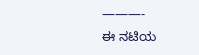———-
ಈ ನಟಿಯ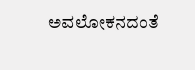ಅವಲೋಕನದಂತೆ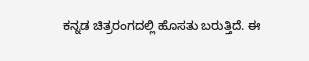ಕನ್ನಡ ಚಿತ್ರರಂಗದಲ್ಲಿ ಹೊಸತು ಬರುತ್ತಿದೆ. ಈ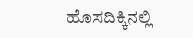ಹೊಸದಿಕ್ಕಿನಲ್ಲಿ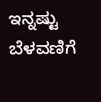ಇನ್ನಷ್ಟು ಬೆಳವಣಿಗೆ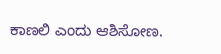ಕಾಣಲಿ ಎಂದು ಆಶಿಸೋಣ.